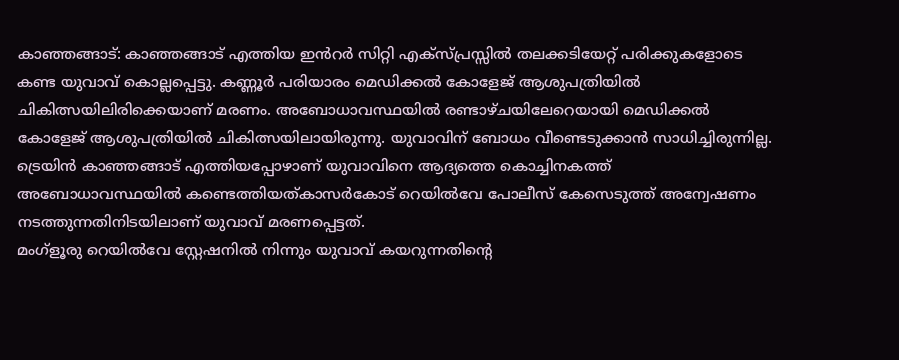കാഞ്ഞങ്ങാട്: കാഞ്ഞങ്ങാട് എത്തിയ ഇൻറർ സിറ്റി എക്സ്പ്രസ്സിൽ തലക്കടിയേറ്റ് പരിക്കുകളോടെ കണ്ട യുവാവ് കൊല്ലപ്പെട്ടു. കണ്ണൂർ പരിയാരം മെഡിക്കൽ കോളേജ് ആശുപത്രിയിൽ ചികിത്സയിലിരിക്കെയാണ് മരണം. അബോധാവസ്ഥയിൽ രണ്ടാഴ്ചയിലേറെയായി മെഡിക്കൽ കോളേജ് ആശുപത്രിയിൽ ചികിത്സയിലായിരുന്നു. യുവാവിന് ബോധം വീണ്ടെടുക്കാൻ സാധിച്ചിരുന്നില്ല. ട്രെയിൻ കാഞ്ഞങ്ങാട് എത്തിയപ്പോഴാണ് യുവാവിനെ ആദ്യത്തെ കൊച്ചിനകത്ത് അബോധാവസ്ഥയിൽ കണ്ടെത്തിയത്കാസർകോട് റെയിൽവേ പോലീസ് കേസെടുത്ത് അന്വേഷണം നടത്തുന്നതിനിടയിലാണ് യുവാവ് മരണപ്പെട്ടത്.
മംഗ്ളൂരു റെയിൽവേ സ്റ്റേഷനിൽ നിന്നും യുവാവ് കയറുന്നതിന്റെ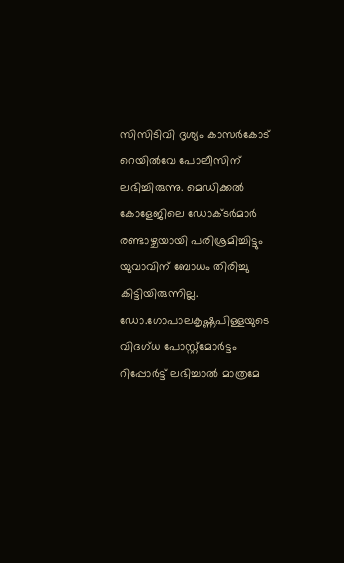സിസിടിവി ദൃശ്യം കാസർകോട് റെയിൽവേ പോലീസിന് ലഭിച്ചിരുന്നു. മെഡിക്കൽ കോളേജിലെ ഡോക്ടർമാർ രണ്ടാഴ്ചയായി പരിശ്രമിച്ചിട്ടും യുവാവിന് ബോധം തിരിച്ചു കിട്ടിയിരുന്നില്ല. ഡോ.ഗോപാലകൃഷ്ണപിള്ളയുടെ വിദഗ്ധ പോസ്റ്റ്മോർട്ടം റിപ്പോർട്ട് ലഭിച്ചാൽ മാത്രമേ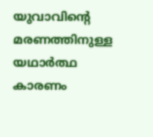യുവാവിന്റെ മരണത്തിനുള്ള യഥാർത്ഥ കാരണം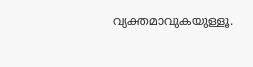വ്യക്തമാവുകയുള്ളൂ.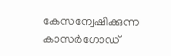കേസന്വേഷിക്കുന്ന കാസർഗോഡ്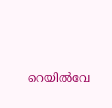റെയിൽവേ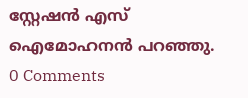സ്റ്റേഷൻ എസ് ഐമോഹനൻ പറഞ്ഞു.
0 Comments